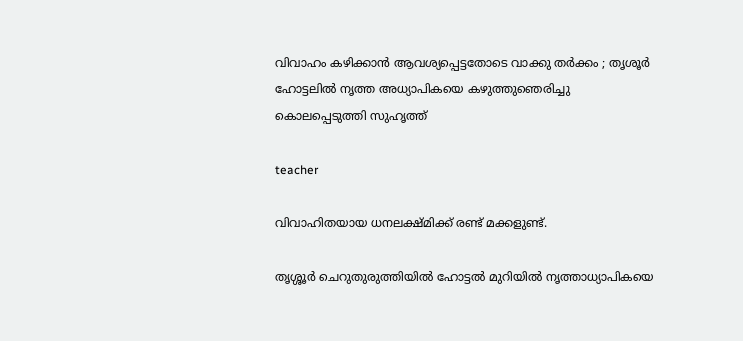വിവാഹം കഴിക്കാന്‍ ആവശ്യപ്പെട്ടതോടെ വാക്കു തര്‍ക്കം ; തൃശൂര്‍ ഹോട്ടലില്‍ നൃത്ത അധ്യാപികയെ കഴുത്തുഞെരിച്ചു കൊലപ്പെടുത്തി സുഹൃത്ത്

teacher

വിവാഹിതയായ ധനലക്ഷ്മിക്ക് രണ്ട് മക്കളുണ്ട്.

തൃശ്ശൂര്‍ ചെറുതുരുത്തിയില്‍ ഹോട്ടല്‍ മുറിയില്‍ നൃത്താധ്യാപികയെ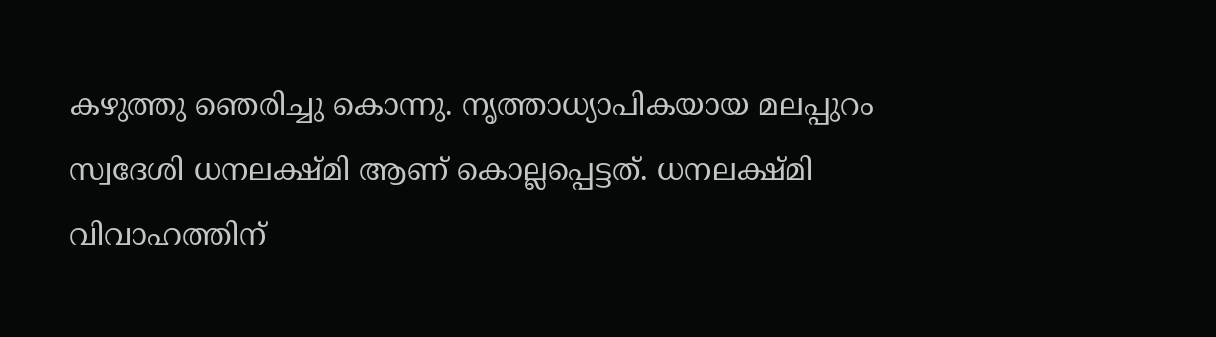കഴുത്തു ഞെരിച്ചു കൊന്നു. നൃത്താധ്യാപികയായ മലപ്പുറം സ്വദേശി ധനലക്ഷ്മി ആണ് കൊല്ലപ്പെട്ടത്. ധനലക്ഷ്മി വിവാഹത്തിന്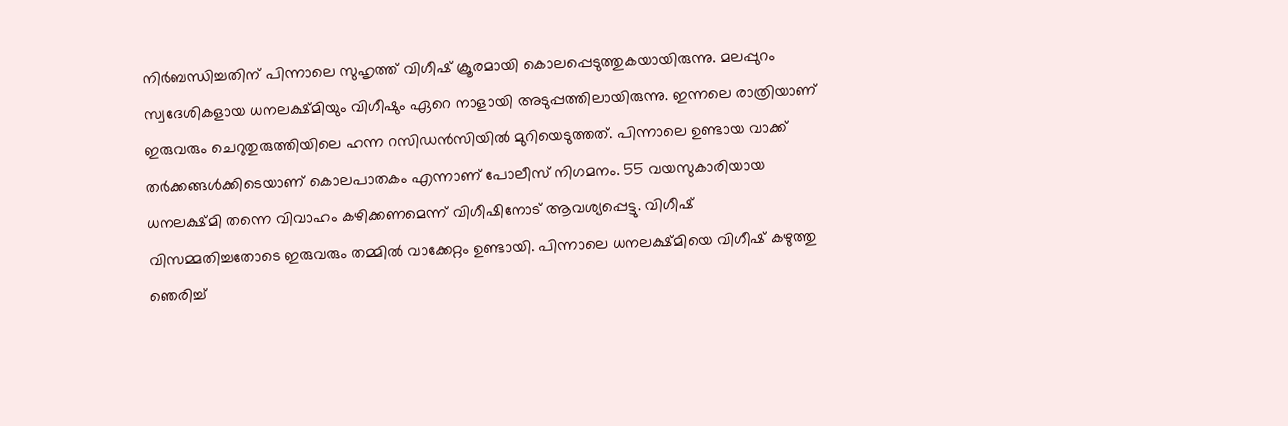നിര്‍ബന്ധിച്ചതിന് പിന്നാലെ സുഹൃത്ത് വിഗീഷ് ക്രൂരമായി കൊലപ്പെടുത്തുകയായിരുന്നു. മലപ്പുറം സ്വദേശികളായ ധനലക്ഷ്മിയും വിഗീഷും ഏറെ നാളായി അടുപ്പത്തിലായിരുന്നു. ഇന്നലെ രാത്രിയാണ് ഇരുവരും ചെറുതുരുത്തിയിലെ ഹന്ന റസിഡന്‍സിയില്‍ മുറിയെടുത്തത്. പിന്നാലെ ഉണ്ടായ വാക്ക് തര്‍ക്കങ്ങള്‍ക്കിടെയാണ് കൊലപാതകം എന്നാണ് പോലീസ് നിഗമനം. 55 വയസുകാരിയായ ധനലക്ഷ്മി തന്നെ വിവാഹം കഴിക്കണമെന്ന് വിഗീഷിനോട് ആവശ്യപ്പെട്ടു. വിഗീഷ് വിസമ്മതിച്ചതോടെ ഇരുവരും തമ്മില്‍ വാക്കേറ്റം ഉണ്ടായി. പിന്നാലെ ധനലക്ഷ്മിയെ വിഗീഷ് കഴുത്തു ഞെരിച്ച്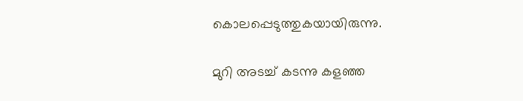കൊലപ്പെടുത്തുകയായിരുന്നു.

മുറി അടച്ച് കടന്നു കളഞ്ഞ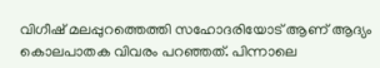വിഗീഷ് മലപ്പുറത്തെത്തി സഹോദരിയോട് ആണ് ആദ്യം കൊലപാതക വിവരം പറഞ്ഞത്. പിന്നാലെ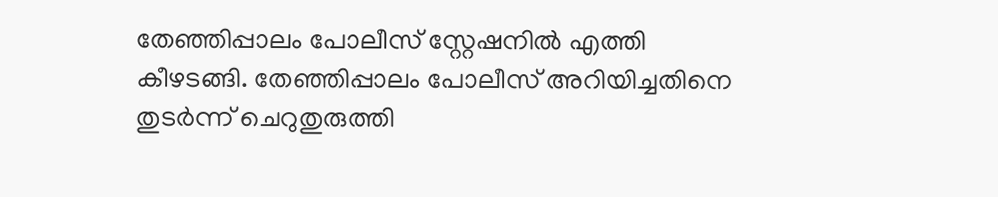തേഞ്ഞിപ്പാലം പോലീസ് സ്റ്റേഷനില്‍ എത്തി കീഴടങ്ങി. തേഞ്ഞിപ്പാലം പോലീസ് അറിയിച്ചതിനെ തുടര്‍ന്ന് ചെറുതുരുത്തി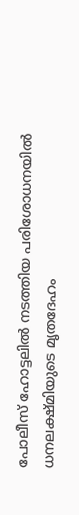പോലീസ് ഹോട്ടലില്‍ നടത്തിയ പരിശോധനയില്‍ ധനലക്ഷ്മിയുടെ മൃതദേഹം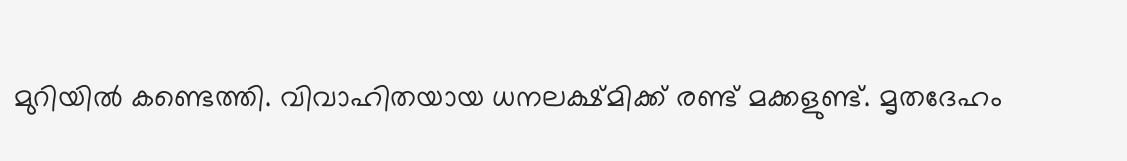മുറിയില്‍ കണ്ടെത്തി. വിവാഹിതയായ ധനലക്ഷ്മിക്ക് രണ്ട് മക്കളുണ്ട്. മൃതദേഹം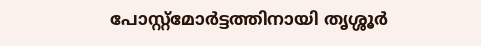പോസ്റ്റ്‌മോര്‍ട്ടത്തിനായി തൃശ്ശൂര്‍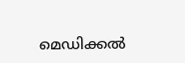മെഡിക്കല്‍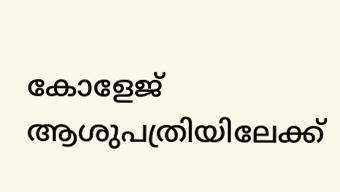കോളേജ് ആശുപത്രിയിലേക്ക്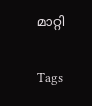മാറ്റി

Tags